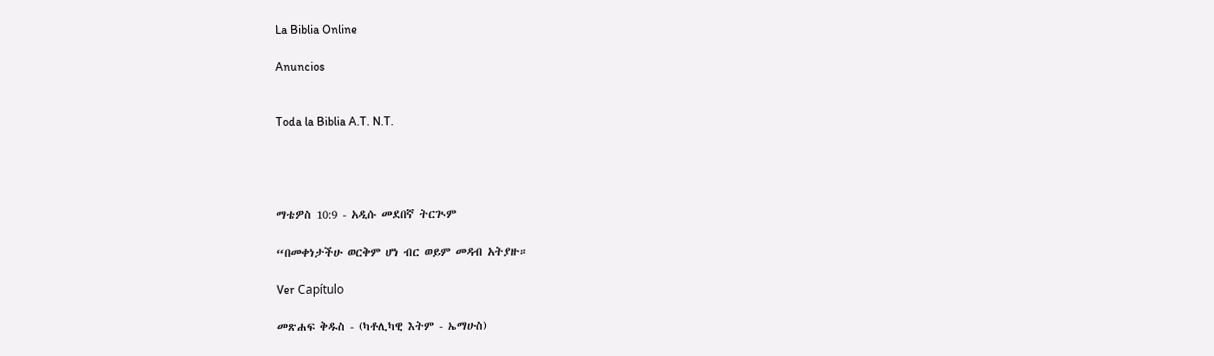La Biblia Online

Anuncios


Toda la Biblia A.T. N.T.




ማቴዎስ 10:9 - አዲሱ መደበኛ ትርጒም

“በመቀነታችሁ ወርቅም ሆነ ብር ወይም መዳብ አትያዙ።

Ver Capítulo

መጽሐፍ ቅዱስ - (ካቶሊካዊ እትም - ኤማሁስ)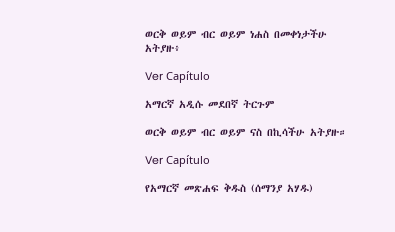ወርቅ ወይም ብር ወይም ነሐስ በመቀነታችሁ አትያዙ፥

Ver Capítulo

አማርኛ አዲሱ መደበኛ ትርጉም

ወርቅ ወይም ብር ወይም ናስ በኪሳችሁ አትያዙ።

Ver Capítulo

የአማርኛ መጽሐፍ ቅዱስ (ሰማንያ አሃዱ)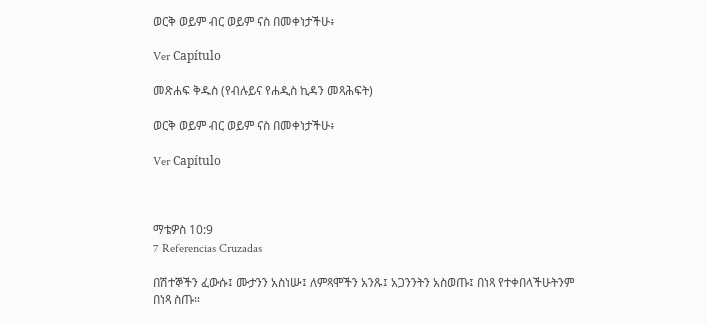ወርቅ ወይም ብር ወይም ናስ በመቀነታችሁ፥

Ver Capítulo

መጽሐፍ ቅዱስ (የብሉይና የሐዲስ ኪዳን መጻሕፍት)

ወርቅ ወይም ብር ወይም ናስ በመቀነታችሁ፥

Ver Capítulo



ማቴዎስ 10:9
7 Referencias Cruzadas

በሽተኞችን ፈውሱ፤ ሙታንን አስነሡ፤ ለምጻሞችን አንጹ፤ አጋንንትን አስወጡ፤ በነጻ የተቀበላችሁትንም በነጻ ስጡ።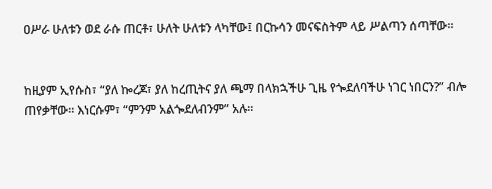ዐሥራ ሁለቱን ወደ ራሱ ጠርቶ፣ ሁለት ሁለቱን ላካቸው፤ በርኩሳን መናፍስትም ላይ ሥልጣን ሰጣቸው።


ከዚያም ኢየሱስ፣ “ያለ ኰረጆ፣ ያለ ከረጢትና ያለ ጫማ በላክኋችሁ ጊዜ የጐደለባችሁ ነገር ነበርን?” ብሎ ጠየቃቸው። እነርሱም፣ “ምንም አልጐደለብንም” አሉ።